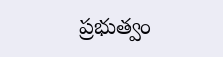ప్రభుత్వం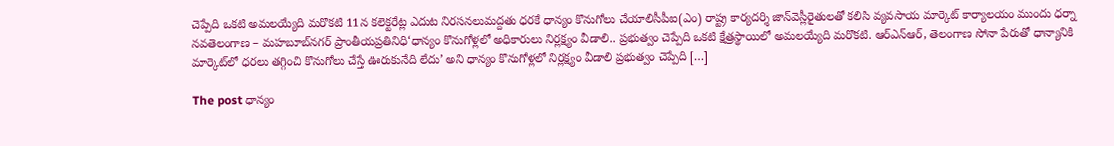చెప్పేది ఒకటి అమలయ్యేది మరొకటి 11న కలెక్టరేట్ల ఎదుట నిరసనలుమద్దతు ధరకే ధాన్యం కొనుగోలు చేయాలిసీపీఐ(ఎం) రాష్ట్ర కార్యదర్శి జాన్‌వెస్లీరైతులతో కలిసి వ్యవసాయ మార్కెట్‌ కార్యాలయం ముందు ధర్నా నవతెలంగాణ – మహబూబ్‌నగర్‌ ప్రాంతీయప్రతినిధి‘ధాన్యం కొనుగోళ్లలో అధికారులు నిర్లక్ష్యం వీడాలి.. ప్రభుత్వం చెప్పేది ఒకటి క్షేత్రస్థాయిలో అమలయ్యేది మరొకటి. ఆర్‌ఎన్‌ఆర్‌, తెలంగాణ సోనా పేరుతో ధాన్యానికి మార్కెట్‌లో ధరలు తగ్గించి కొనుగోలు చేస్తే ఊరుకునేది లేదు’ అని ధాన్యం కొనుగోళ్లలో నిర్లక్ష్యం వీడాలి ప్రభుత్వం చెప్పేది […]

The post ధాన్యం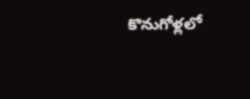కొనుగోళ్లలో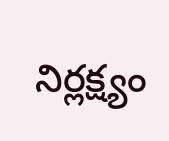నిర్లక్ష్యం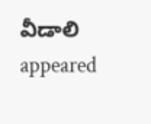వీడాలి appeared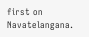first on Navatelangana.